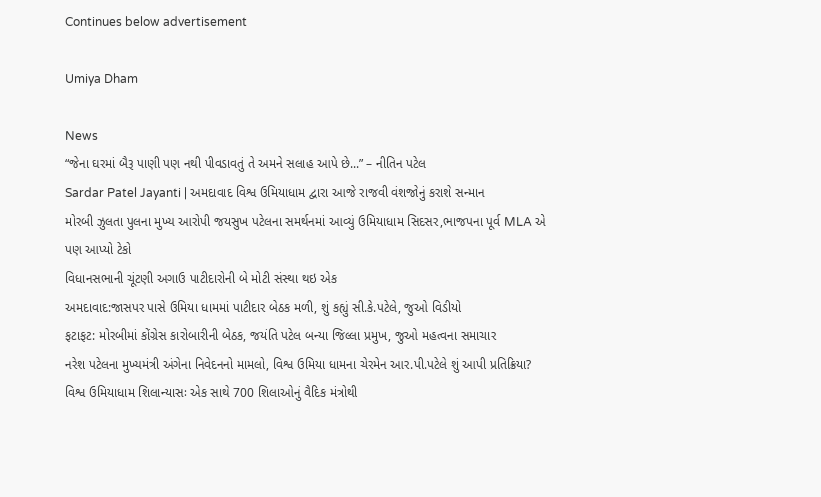Continues below advertisement

Umiya Dham

News
“જેના ઘરમાં બૈરૂ પાણી પણ નથી પીવડાવતું તે અમને સલાહ આપે છે...” – નીતિન પટેલ
Sardar Patel Jayanti | અમદાવાદ વિશ્વ ઉમિયાધામ દ્વારા આજે રાજવી વંશજોનું કરાશે સન્માન
મોરબી ઝુલતા પુલના મુખ્ય આરોપી જયસુખ પટેલના સમર્થનમાં આવ્યું ઉમિયાધામ સિદસર,ભાજપના પૂર્વ MLA એ પણ આપ્યો ટેકો
વિધાનસભાની ચૂંટણી અગાઉ પાટીદારોની બે મોટી સંસ્થા થઇ એક
અમદાવાદ:જાસપર પાસે ઉમિયા ધામમાં પાટીદાર બેઠક મળી, શું કહ્યું સી.કે.પટેલે, જુઓ વિડીયો
ફટાફટ: મોરબીમાં કોંગ્રેસ કારોબારીની બેઠક, જયંતિ પટેલ બન્યા જિલ્લા પ્રમુખ, જુઓ મહત્વના સમાચાર
નરેશ પટેલના મુખ્યમંત્રી અંગેના નિવેદનનો મામલો, વિશ્વ ઉમિયા ધામના ચેરમેન આર.પી.પટેલે શું આપી પ્રતિક્રિયા?
વિશ્વ ઉમિયાધામ શિલાન્યાસઃ એક સાથે 700 શિલાઓનું વૈદિક મંત્રોથી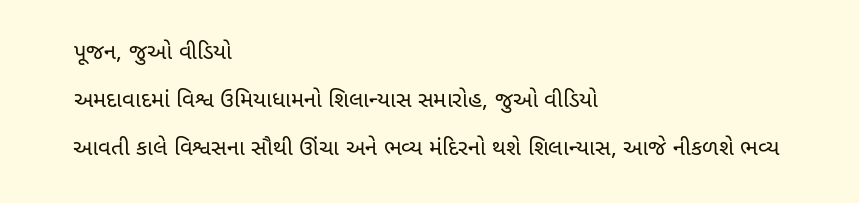પૂજન, જુઓ વીડિયો
અમદાવાદમાં વિશ્વ ઉમિયાધામનો શિલાન્યાસ સમારોહ, જુઓ વીડિયો
આવતી કાલે વિશ્વસના સૌથી ઊંચા અને ભવ્ય મંદિરનો થશે શિલાન્યાસ, આજે નીકળશે ભવ્ય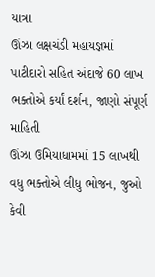યાત્રા
ઊંઝા લક્ષચંડી મહાયજ્ઞમાં પાટીદારો સહિત અંદાજે 60 લાખ ભક્તોએ કર્યાં દર્શન, જાણો સંપૂર્ણ માહિતી
ઊંઝા ઉમિયાધામમાં 15 લાખથી વધુ ભક્તોએ લીધુ ભોજન, જુઓ કેવી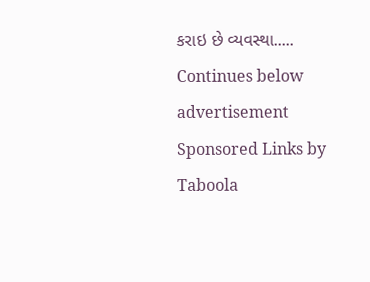કરાઇ છે વ્યવસ્થા.....
Continues below advertisement
Sponsored Links by Taboola